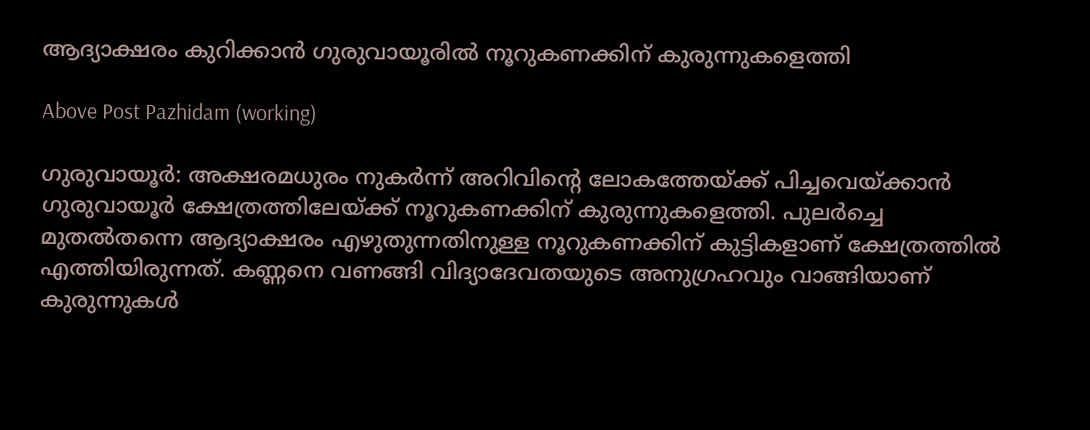ആദ്യാക്ഷരം കുറിക്കാൻ ഗുരുവായൂരിൽ നൂറുകണക്കിന് കുരുന്നുകളെത്തി

Above Post Pazhidam (working)

ഗുരുവായൂര്‍: അക്ഷരമധുരം നുകര്‍ന്ന് അറിവിന്റെ ലോകത്തേയ്ക്ക് പിച്ചവെയ്ക്കാന്‍ ഗുരുവായൂര്‍ ക്ഷേത്രത്തിലേയ്ക്ക് നൂറുകണക്കിന് കുരുന്നുകളെത്തി. പുലര്‍ച്ചെ മുതല്‍തന്നെ ആദ്യാക്ഷരം എഴുതുന്നതിനുള്ള നൂറുകണക്കിന് കുട്ടികളാണ് ക്ഷേത്രത്തില്‍ എത്തിയിരുന്നത്. കണ്ണനെ വണങ്ങി വിദ്യാദേവതയുടെ അനുഗ്രഹവും വാങ്ങിയാണ് കുരുന്നുകള്‍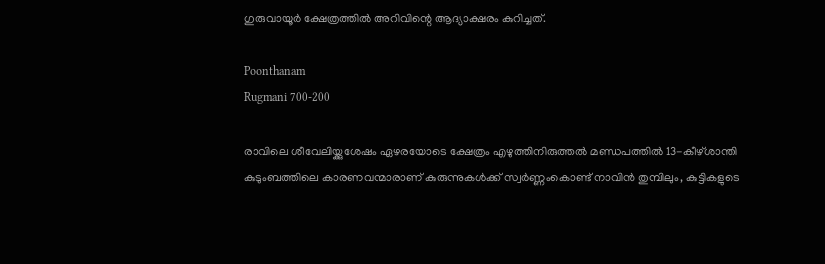ഗുരുവായൂര്‍ ക്ഷേത്രത്തിൽ അറിവിന്റെ ആദ്യാക്ഷരം കുറിച്ചത്.

Poonthanam
Rugmani 700-200

രാവിലെ ശീവേലിയ്ക്കുശേഷം ഏഴരയോടെ ക്ഷേത്രം എഴുത്തിനിരുത്തല്‍ മണ്ഡപത്തില്‍ 13-കീഴ്ശാന്തി കുടുംബത്തിലെ കാരണവന്മാരാണ് കുരുന്നുകള്‍ക്ക് സ്വര്‍ണ്ണംകൊണ്ട് നാവിന്‍ തുമ്പിലും, കുട്ടികളുടെ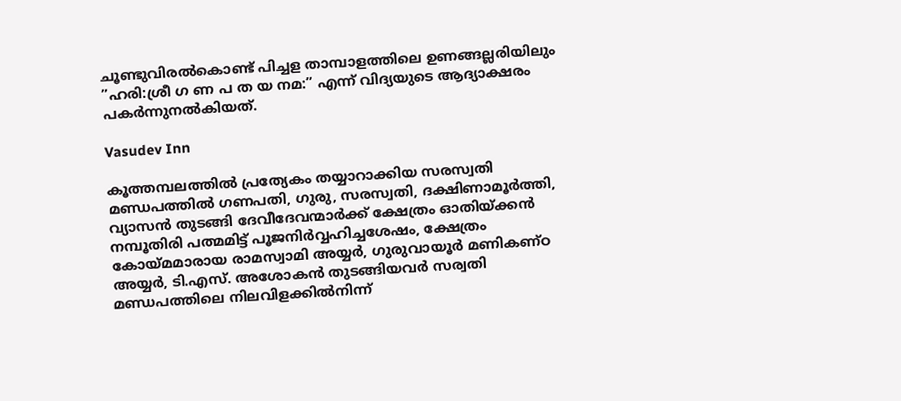ചൂണ്ടുവിരല്‍കൊണ്ട് പിച്ചള താമ്പാളത്തിലെ ഉണങ്ങല്ലരിയിലും ”ഹരി:ശ്രീ ഗ ണ പ ത യ നമ:” എന്ന് വിദ്യയുടെ ആദ്യാക്ഷരം പകര്‍ന്നുനല്‍കിയത്.

Vasudev Inn

കൂത്തമ്പലത്തില്‍ പ്രത്യേകം തയ്യാറാക്കിയ സരസ്വതി മണ്ഡപത്തില്‍ ഗണപതി, ഗുരു, സരസ്വതി, ദക്ഷിണാമൂര്‍ത്തി, വ്യാസന്‍ തുടങ്ങി ദേവീദേവന്മാര്‍ക്ക് ക്ഷേത്രം ഓതിയ്ക്കന്‍ നമ്പൂതിരി പത്മമിട്ട് പൂജനിര്‍വ്വഹിച്ചശേഷം, ക്ഷേത്രം കോയ്മമാരായ രാമസ്വാമി അയ്യര്‍, ഗുരുവായൂര്‍ മണികണ്ഠ അയ്യര്‍, ടി.എസ്. അശോകന്‍ തുടങ്ങിയവര്‍ സര്വതി മണ്ഡപത്തിലെ നിലവിളക്കില്‍നിന്ന്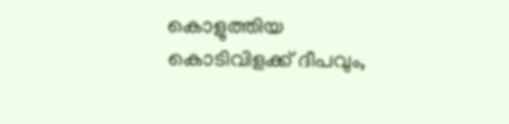കൊളുത്തിയ കൊടിവിളക്ക് ദീപവും,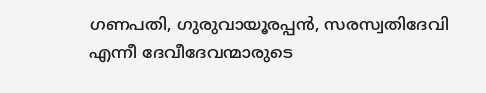ഗണപതി, ഗുരുവായൂരപ്പന്‍, സരസ്വതിദേവി എന്നീ ദേവീദേവന്മാരുടെ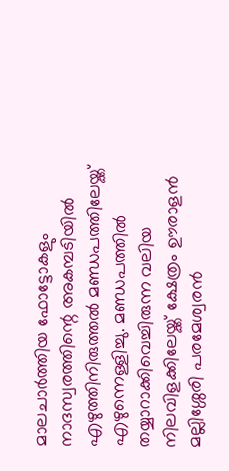മാലചാര്‍ത്തിയ ഫോട്ടോകളും നാദസ്വരത്തിന്റെ അകമ്പടിയില്‍ എഴുത്തിനിരുത്തല്‍ മണ്ഡപത്തിലേയ്ക്ക് എഴുന്നെള്ളിച്ചു. മണ്ഡപത്തില്‍ തയ്യാറാക്കിവെച്ചിരുന്ന വലിയ നിലവിളക്കിലേയ്ക്ക് ക്ഷേത്രം ഊരാളന്‍ മല്ലിശ്ശേരി പരമേശ്വരന്‍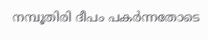നമ്പൂതിരി ദീപം പകര്‍ന്നതോടെ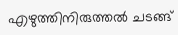എഴുത്തിനിരുത്തല്‍ ചടങ്ങ്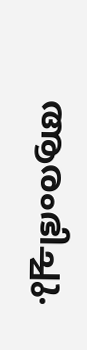ആരംഭിച്ചു.